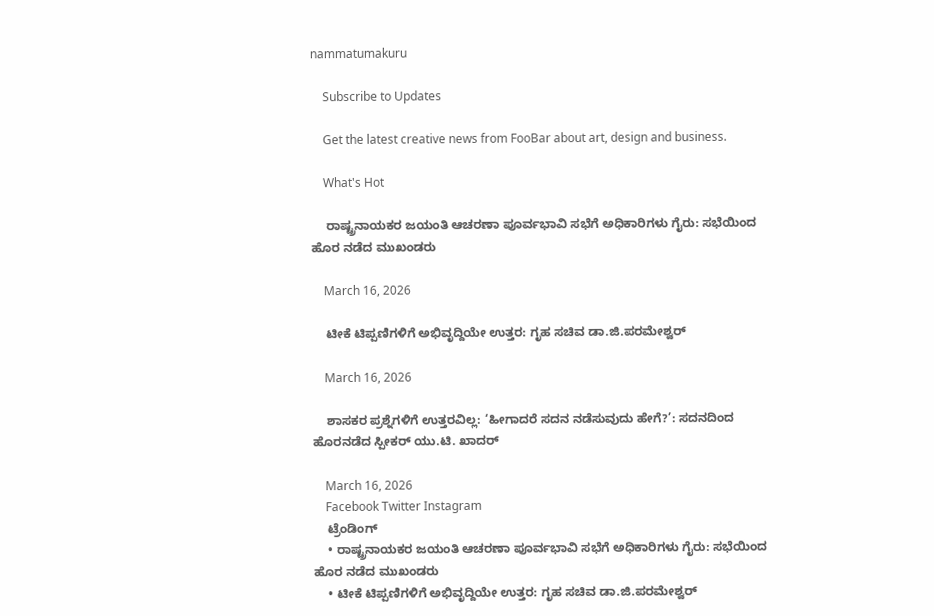nammatumakuru

    Subscribe to Updates

    Get the latest creative news from FooBar about art, design and business.

    What's Hot

    ರಾಷ್ಟ್ರನಾಯಕರ ಜಯಂತಿ ಆಚರಣಾ ಪೂರ್ವಭಾವಿ ಸಭೆಗೆ ಅಧಿಕಾರಿಗಳು ಗೈರು: ಸಭೆಯಿಂದ ಹೊರ ನಡೆದ ಮುಖಂಡರು

    March 16, 2026

    ಟೀಕೆ ಟಿಪ್ಪಣಿಗಳಿಗೆ ಅಭಿವೃದ್ದಿಯೇ ಉತ್ತರ: ಗೃಹ ಸಚಿವ ಡಾ.ಜಿ.ಪರಮೇಶ್ವರ್

    March 16, 2026

    ಶಾಸಕರ ಪ್ರಶ್ನೆಗಳಿಗೆ ಉತ್ತರವಿಲ್ಲ: ‘ಹೀಗಾದರೆ ಸದನ ನಡೆಸುವುದು ಹೇಗೆ?’: ಸದನದಿಂದ ಹೊರನಡೆದ ಸ್ಪೀಕರ್ ಯು.ಟಿ. ಖಾದರ್

    March 16, 2026
    Facebook Twitter Instagram
    ಟ್ರೆಂಡಿಂಗ್
    • ರಾಷ್ಟ್ರನಾಯಕರ ಜಯಂತಿ ಆಚರಣಾ ಪೂರ್ವಭಾವಿ ಸಭೆಗೆ ಅಧಿಕಾರಿಗಳು ಗೈರು: ಸಭೆಯಿಂದ ಹೊರ ನಡೆದ ಮುಖಂಡರು
    • ಟೀಕೆ ಟಿಪ್ಪಣಿಗಳಿಗೆ ಅಭಿವೃದ್ದಿಯೇ ಉತ್ತರ: ಗೃಹ ಸಚಿವ ಡಾ.ಜಿ.ಪರಮೇಶ್ವರ್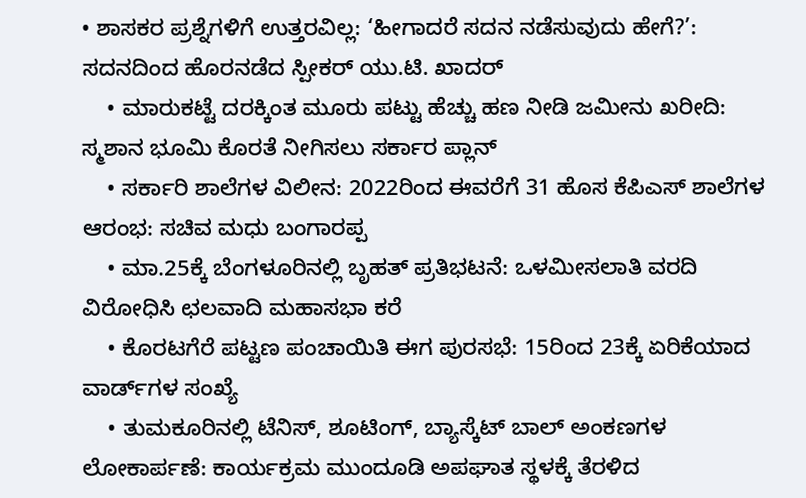• ಶಾಸಕರ ಪ್ರಶ್ನೆಗಳಿಗೆ ಉತ್ತರವಿಲ್ಲ: ‘ಹೀಗಾದರೆ ಸದನ ನಡೆಸುವುದು ಹೇಗೆ?’: ಸದನದಿಂದ ಹೊರನಡೆದ ಸ್ಪೀಕರ್ ಯು.ಟಿ. ಖಾದರ್
    • ಮಾರುಕಟ್ಟೆ ದರಕ್ಕಿಂತ ಮೂರು ಪಟ್ಟು ಹೆಚ್ಚು ಹಣ ನೀಡಿ ಜಮೀನು ಖರೀದಿ: ಸ್ಮಶಾನ ಭೂಮಿ ಕೊರತೆ ನೀಗಿಸಲು ಸರ್ಕಾರ ಪ್ಲಾನ್
    • ಸರ್ಕಾರಿ ಶಾಲೆಗಳ ವಿಲೀನ: 2022ರಿಂದ ಈವರೆಗೆ 31 ಹೊಸ ಕೆಪಿಎಸ್ ಶಾಲೆಗಳ ಆರಂಭ: ಸಚಿವ ಮಧು ಬಂಗಾರಪ್ಪ
    • ಮಾ.25ಕ್ಕೆ ಬೆಂಗಳೂರಿನಲ್ಲಿ ಬೃಹತ್ ಪ್ರತಿಭಟನೆ: ಒಳಮೀಸಲಾತಿ ವರದಿ ವಿರೋಧಿಸಿ ಛಲವಾದಿ ಮಹಾಸಭಾ ಕರೆ
    • ಕೊರಟಗೆರೆ ಪಟ್ಟಣ ಪಂಚಾಯಿತಿ ಈಗ ಪುರಸಭೆ: 15ರಿಂದ 23ಕ್ಕೆ ಏರಿಕೆಯಾದ ವಾರ್ಡ್‌ಗಳ ಸಂಖ್ಯೆ
    • ತುಮಕೂರಿನಲ್ಲಿ ಟೆನಿಸ್, ಶೂಟಿಂಗ್, ಬ್ಯಾಸ್ಕೆಟ್ ಬಾಲ್ ಅಂಕಣಗಳ ಲೋಕಾರ್ಪಣೆ: ಕಾರ್ಯಕ್ರಮ ಮುಂದೂಡಿ ಅಪಘಾತ ಸ್ಥಳಕ್ಕೆ ತೆರಳಿದ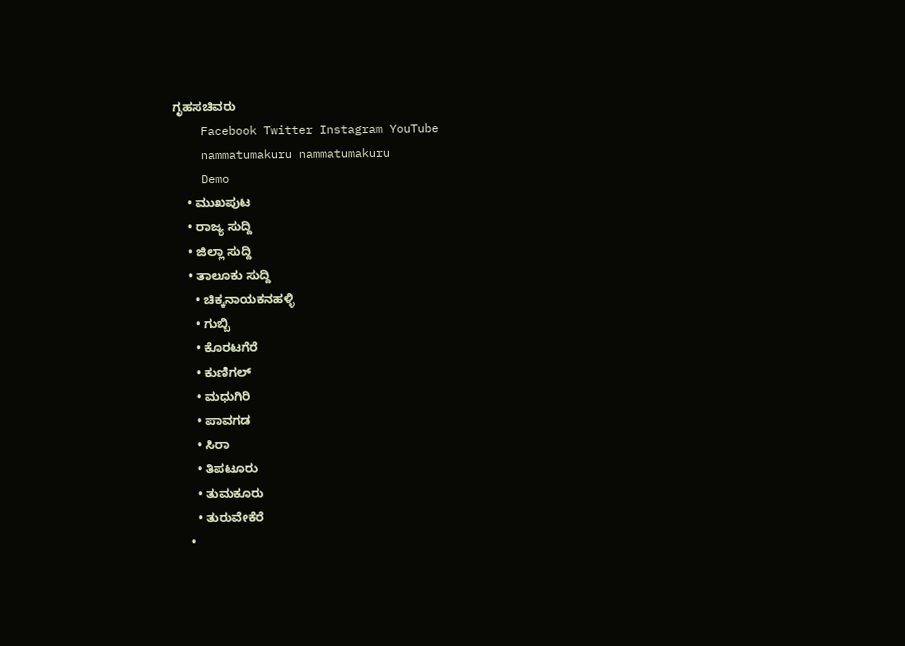ಗೃಹಸಚಿವರು
    Facebook Twitter Instagram YouTube
    nammatumakuru nammatumakuru
    Demo
    • ಮುಖಪುಟ
    • ರಾಜ್ಯ ಸುದ್ದಿ
    • ಜಿಲ್ಲಾ ಸುದ್ದಿ
    • ತಾಲೂಕು ಸುದ್ದಿ
      • ಚಿಕ್ಕನಾಯಕನಹಳ್ಳಿ
      • ಗುಬ್ಬಿ
      • ಕೊರಟಗೆರೆ
      • ಕುಣಿಗಲ್
      • ಮಧುಗಿರಿ
      • ಪಾವಗಡ
      • ಸಿರಾ
      • ತಿಪಟೂರು
      • ತುಮಕೂರು
      • ತುರುವೇಕೆರೆ
    •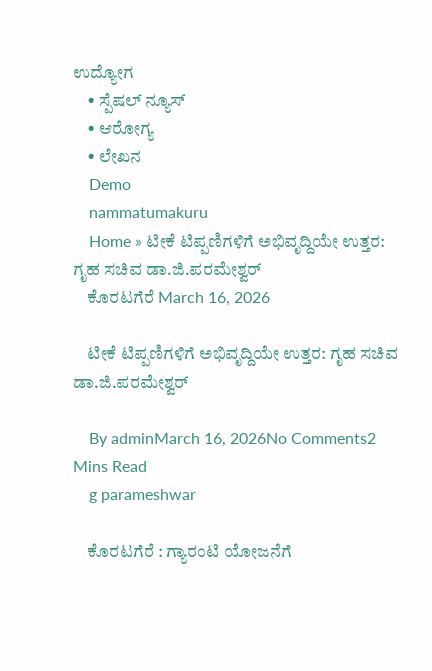ಉದ್ಯೋಗ
    • ಸ್ಪೆಷಲ್ ನ್ಯೂಸ್
    • ಆರೋಗ್ಯ
    • ಲೇಖನ
    Demo
    nammatumakuru
    Home » ಟೀಕೆ ಟಿಪ್ಪಣಿಗಳಿಗೆ ಅಭಿವೃದ್ದಿಯೇ ಉತ್ತರ: ಗೃಹ ಸಚಿವ ಡಾ.ಜಿ.ಪರಮೇಶ್ವರ್
    ಕೊರಟಗೆರೆ March 16, 2026

    ಟೀಕೆ ಟಿಪ್ಪಣಿಗಳಿಗೆ ಅಭಿವೃದ್ದಿಯೇ ಉತ್ತರ: ಗೃಹ ಸಚಿವ ಡಾ.ಜಿ.ಪರಮೇಶ್ವರ್

    By adminMarch 16, 2026No Comments2 Mins Read
    g parameshwar

    ಕೊರಟಗೆರೆ : ಗ್ಯಾರಂಟಿ ಯೋಜನೆಗೆ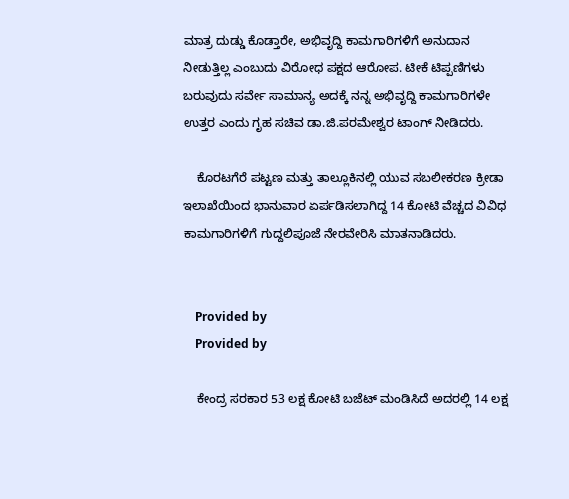ಮಾತ್ರ ದುಡ್ಡು ಕೊಡ್ತಾರೇ, ಅಭಿವೃದ್ದಿ ಕಾಮಗಾರಿಗಳಿಗೆ ಅನುದಾನ ನೀಡುತ್ತಿಲ್ಲ ಎಂಬುದು ವಿರೋಧ ಪಕ್ಷದ ಆರೋಪ. ಟೀಕೆ ಟಿಪ್ಪಣಿಗಳು ಬರುವುದು ಸರ್ವೇ ಸಾಮಾನ್ಯ ಅದಕ್ಕೆ ನನ್ನ ಅಭಿವೃದ್ದಿ ಕಾಮಗಾರಿಗಳೇ ಉತ್ತರ ಎಂದು ಗೃಹ ಸಚಿವ ಡಾ.ಜಿ.ಪರಮೇಶ್ವರ ಟಾಂಗ್ ನೀಡಿದರು.

    ಕೊರಟಗೆರೆ ಪಟ್ಟಣ ಮತ್ತು ತಾಲ್ಲೂಕಿನಲ್ಲಿ ಯುವ ಸಬಲೀಕರಣ ಕ್ರೀಡಾ ಇಲಾಖೆಯಿಂದ ಭಾನುವಾರ ಏರ್ಪಡಿಸಲಾಗಿದ್ದ 14 ಕೋಟಿ ವೆಚ್ಚದ ವಿವಿಧ ಕಾಮಗಾರಿಗಳಿಗೆ ಗುದ್ದಲಿಪೂಜೆ ನೇರವೇರಿಸಿ ಮಾತನಾಡಿದರು.


    Provided by
    Provided by

    ಕೇಂದ್ರ ಸರಕಾರ 53 ಲಕ್ಷ ಕೋಟಿ ಬಜೆಟ್ ಮಂಡಿಸಿದೆ ಅದರಲ್ಲಿ 14 ಲಕ್ಷ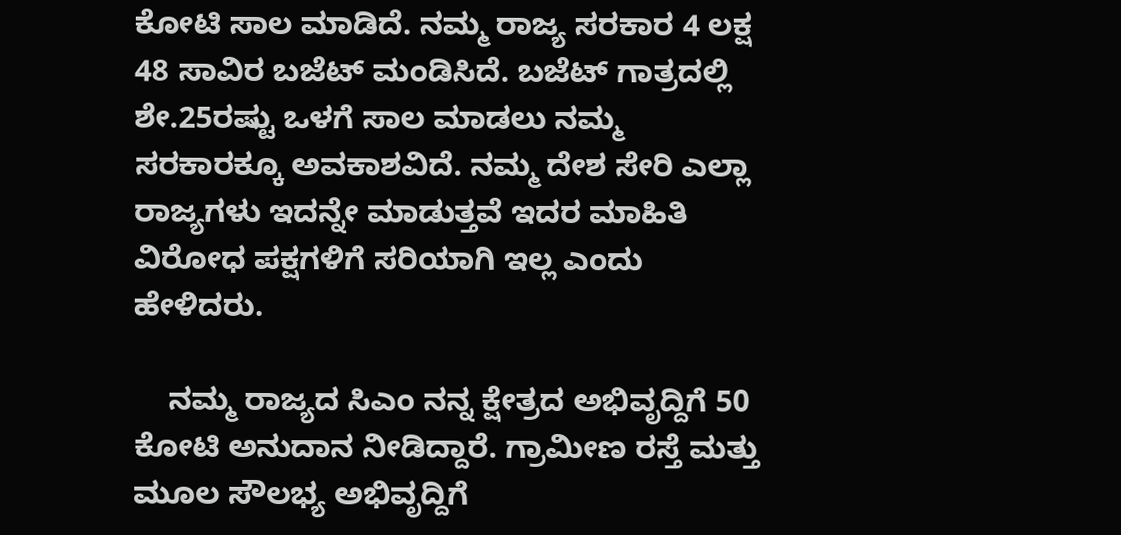ಕೋಟಿ ಸಾಲ ಮಾಡಿದೆ. ನಮ್ಮ ರಾಜ್ಯ ಸರಕಾರ 4 ಲಕ್ಷ 48 ಸಾವಿರ ಬಜೆಟ್ ಮಂಡಿಸಿದೆ. ಬಜೆಟ್ ಗಾತ್ರದಲ್ಲಿ ಶೇ.25ರಷ್ಟು ಒಳಗೆ ಸಾಲ ಮಾಡಲು ನಮ್ಮ ಸರಕಾರಕ್ಕೂ ಅವಕಾಶವಿದೆ. ನಮ್ಮ ದೇಶ ಸೇರಿ ಎಲ್ಲಾ ರಾಜ್ಯಗಳು ಇದನ್ನೇ ಮಾಡುತ್ತವೆ ಇದರ ಮಾಹಿತಿ ವಿರೋಧ ಪಕ್ಷಗಳಿಗೆ ಸರಿಯಾಗಿ ಇಲ್ಲ ಎಂದು ಹೇಳಿದರು.

    ನಮ್ಮ ರಾಜ್ಯದ ಸಿಎಂ ನನ್ನ ಕ್ಷೇತ್ರದ ಅಭಿವೃದ್ದಿಗೆ 50 ಕೋಟಿ ಅನುದಾನ ನೀಡಿದ್ದಾರೆ. ಗ್ರಾಮೀಣ ರಸ್ತೆ ಮತ್ತು ಮೂಲ ಸೌಲಭ್ಯ ಅಭಿವೃದ್ದಿಗೆ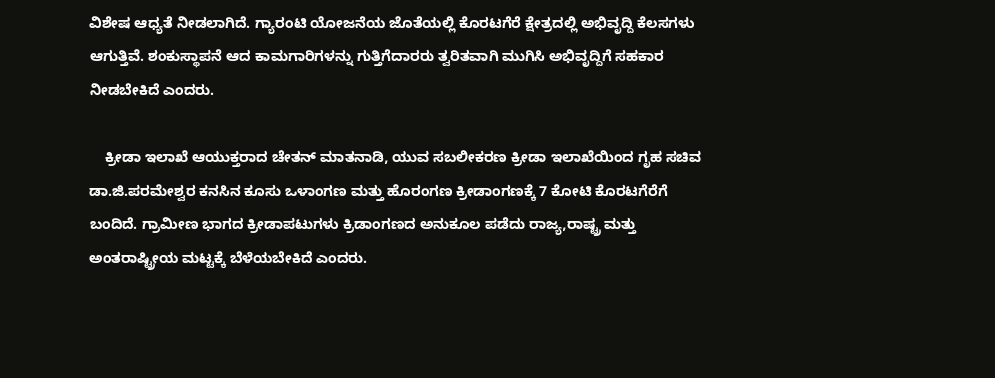ವಿಶೇಷ ಆಧ್ಯತೆ ನೀಡಲಾಗಿದೆ. ಗ್ಯಾರಂಟಿ ಯೋಜನೆಯ ಜೊತೆಯಲ್ಲಿ ಕೊರಟಗೆರೆ ಕ್ಷೇತ್ರದಲ್ಲಿ ಅಭಿವೃದ್ದಿ ಕೆಲಸಗಳು ಆಗುತ್ತಿವೆ. ಶಂಕುಸ್ಥಾಪನೆ ಆದ ಕಾಮಗಾರಿಗಳನ್ನು ಗುತ್ತಿಗೆದಾರರು ತ್ವರಿತವಾಗಿ ಮುಗಿಸಿ ಅಭಿವೃದ್ದಿಗೆ ಸಹಕಾರ ನೀಡಬೇಕಿದೆ ಎಂದರು.

    ಕ್ರೀಡಾ ಇಲಾಖೆ ಆಯುಕ್ತರಾದ ಚೇತನ್ ಮಾತನಾಡಿ, ಯುವ ಸಬಲೀಕರಣ ಕ್ರೀಡಾ ಇಲಾಖೆಯಿಂದ ಗೃಹ ಸಚಿವ ಡಾ.ಜಿ.ಪರಮೇಶ್ವರ ಕನಸಿನ ಕೂಸು ಒಳಾಂಗಣ ಮತ್ತು ಹೊರಂಗಣ ಕ್ರೀಡಾಂಗಣಕ್ಕೆ 7 ಕೋಟಿ ಕೊರಟಗೆರೆಗೆ ಬಂದಿದೆ. ಗ್ರಾಮೀಣ ಭಾಗದ ಕ್ರೀಡಾಪಟುಗಳು ಕ್ರಿಡಾಂಗಣದ ಅನುಕೂಲ ಪಡೆದು ರಾಜ್ಯ,ರಾಷ್ಟ್ರ ಮತ್ತು ಅಂತರಾಷ್ಟ್ರೀಯ ಮಟ್ಟಕ್ಕೆ ಬೆಳೆಯಬೇಕಿದೆ ಎಂದರು.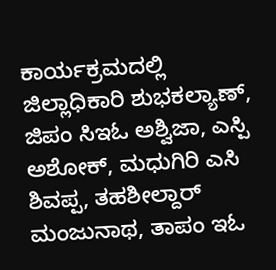ಕಾರ್ಯಕ್ರಮದಲ್ಲಿ ಜಿಲ್ಲಾಧಿಕಾರಿ ಶುಭಕಲ್ಯಾಣ್, ಜಿಪಂ ಸಿಇಓ ಅಶ್ವಿಜಾ, ಎಸ್ಪಿ ಅಶೋಕ್, ಮಧುಗಿರಿ ಎಸಿ ಶಿವಪ್ಪ, ತಹಶೀಲ್ದಾರ್ ಮಂಜುನಾಥ, ತಾಪಂ ಇಓ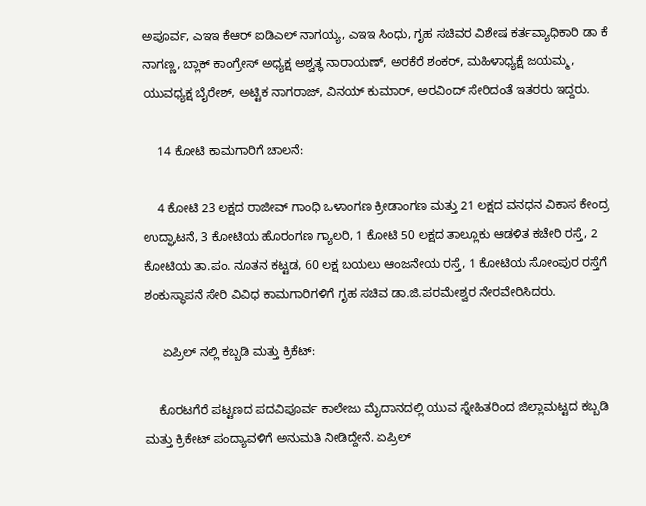ಅಪೂರ್ವ, ಎಇಇ ಕೆಆರ್‌ ಐಡಿಎಲ್ ನಾಗಯ್ಯ, ಎಇಇ ಸಿಂಧು, ಗೃಹ ಸಚಿವರ ವಿಶೇಷ ಕರ್ತವ್ಯಾಧಿಕಾರಿ ಡಾ ಕೆ ನಾಗಣ್ಣ, ಬ್ಲಾಕ್ ಕಾಂಗ್ರೇಸ್ ಅಧ್ಯಕ್ಷ ಅಶ್ವತ್ಥ ನಾರಾಯಣ್, ಅರಕೆರೆ ಶಂಕರ್, ಮಹಿಳಾಧ್ಯಕ್ಷೆ ಜಯಮ್ಮ, ಯುವಧ್ಯಕ್ಷ ಬೈರೇಶ್, ಅಟ್ಟಿಕ ನಾಗರಾಜ್, ವಿನಯ್ ಕುಮಾರ್, ಅರವಿಂದ್ ಸೇರಿದಂತೆ ಇತರರು ಇದ್ದರು.

    14 ಕೋಟಿ ಕಾಮಗಾರಿಗೆ ಚಾಲನೆ:

    4 ಕೋಟಿ 23 ಲಕ್ಷದ ರಾಜೀವ್‌ ಗಾಂಧಿ ಒಳಾಂಗಣ ಕ್ರೀಡಾಂಗಣ ಮತ್ತು 21 ಲಕ್ಷದ ವನಧನ ವಿಕಾಸ ಕೇಂದ್ರ ಉದ್ಘಾಟನೆ, 3 ಕೋಟಿಯ ಹೊರಂಗಣ ಗ್ಯಾಲರಿ, 1 ಕೋಟಿ 50 ಲಕ್ಷದ ತಾಲ್ಲೂಕು ಆಡಳಿತ ಕಚೇರಿ ರಸ್ತೆ, 2 ಕೋಟಿಯ ತಾ.ಪಂ. ನೂತನ ಕಟ್ಟಡ, 60 ಲಕ್ಷ ಬಯಲು ಆಂಜನೇಯ ರಸ್ತೆ, 1 ಕೋಟಿಯ ಸೋಂಪುರ ರಸ್ತೆಗೆ ಶಂಕುಸ್ಥಾಪನೆ ಸೇರಿ ವಿವಿಧ ಕಾಮಗಾರಿಗಳಿಗೆ ಗೃಹ ಸಚಿವ ಡಾ.ಜಿ.ಪರಮೇಶ್ವರ ನೇರವೇರಿಸಿದರು.

     ಏಪ್ರಿಲ್‌ ನಲ್ಲಿ ಕಬ್ಬಡಿ ಮತ್ತು ಕ್ರಿಕೆಟ್:

    ಕೊರಟಗೆರೆ ಪಟ್ಟಣದ ಪದವಿಪೂರ್ವ ಕಾಲೇಜು ಮೈದಾನದಲ್ಲಿ ಯುವ ಸ್ನೇಹಿತರಿಂದ ಜಿಲ್ಲಾಮಟ್ಟದ ಕಬ್ಬಡಿ ಮತ್ತು ಕ್ರಿಕೇಟ್ ಪಂದ್ಯಾವಳಿಗೆ ಅನುಮತಿ ನೀಡಿದ್ದೇನೆ. ಏಪ್ರಿಲ್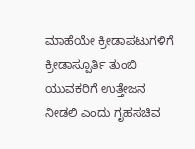ಮಾಹೆಯೇ ಕ್ರೀಡಾಪಟುಗಳಿಗೆ ಕ್ರೀಡಾಸ್ಪೂರ್ತಿ ತುಂಬಿ ಯುವಕರಿಗೆ ಉತ್ತೇಜನ ನೀಡಲಿ ಎಂದು ಗೃಹಸಚಿವ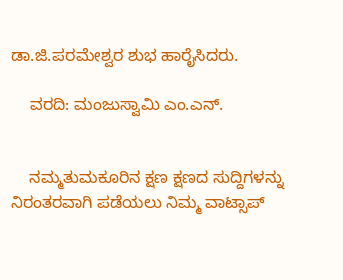ಡಾ.ಜಿ.ಪರಮೇಶ್ವರ ಶುಭ ಹಾರೈಸಿದರು.

    ವರದಿ: ಮಂಜುಸ್ವಾಮಿ ಎಂ.ಎನ್.


    ನಮ್ಮತುಮಕೂರಿನ ಕ್ಷಣ ಕ್ಷಣದ ಸುದ್ದಿಗಳನ್ನು ನಿರಂತರವಾಗಿ ಪಡೆಯಲು ನಿಮ್ಮ ವಾಟ್ಸಾಪ್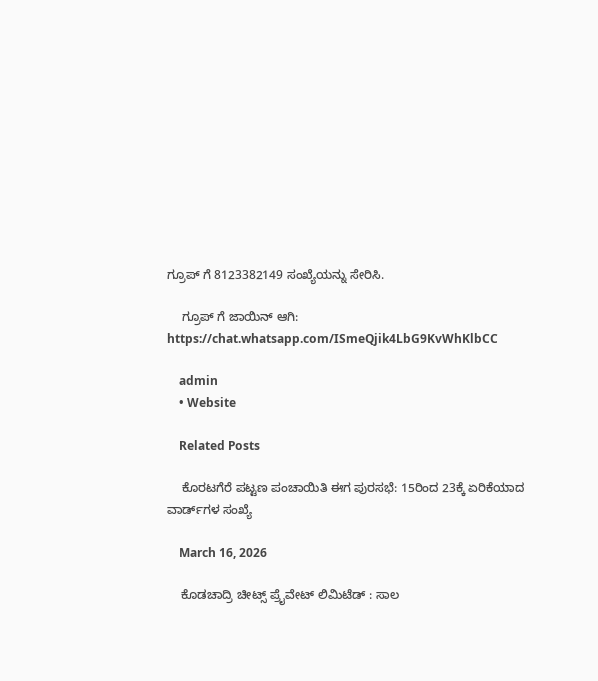ಗ್ರೂಪ್ ಗೆ 8123382149 ಸಂಖ್ಯೆಯನ್ನು ಸೇರಿಸಿ.

    ಗ್ರೂಪ್ ಗೆ ಜಾಯಿನ್ ಆಗಿ: https://chat.whatsapp.com/ISmeQjik4LbG9KvWhKlbCC

    admin
    • Website

    Related Posts

    ಕೊರಟಗೆರೆ ಪಟ್ಟಣ ಪಂಚಾಯಿತಿ ಈಗ ಪುರಸಭೆ: 15ರಿಂದ 23ಕ್ಕೆ ಏರಿಕೆಯಾದ ವಾರ್ಡ್‌ಗಳ ಸಂಖ್ಯೆ

    March 16, 2026

    ಕೊಡಚಾದ್ರಿ ಚೀಟ್ಸ್ ಪ್ರೈವೇಟ್ ಲಿಮಿಟೆಡ್‌ : ಸಾಲ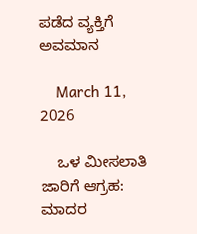ಪಡೆದ ವ್ಯಕ್ತಿಗೆ ಅವಮಾನ

    March 11, 2026

    ಒಳ ಮೀಸಲಾತಿ ಜಾರಿಗೆ ಆಗ್ರಹ: ಮಾದರ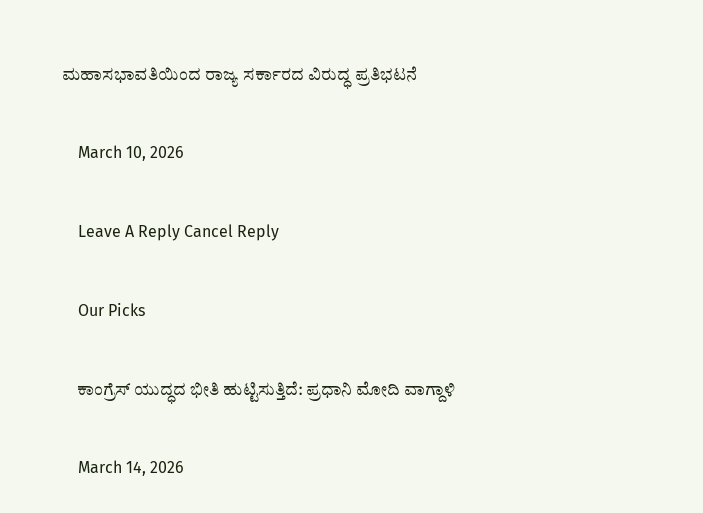ಮಹಾಸಭಾವತಿಯಿಂದ ರಾಜ್ಯ ಸರ್ಕಾರದ ವಿರುದ್ಧ ಪ್ರತಿಭಟನೆ

    March 10, 2026

    Leave A Reply Cancel Reply

    Our Picks

    ಕಾಂಗ್ರೆಸ್ ಯುದ್ಧದ ಭೀತಿ ಹುಟ್ಟಿಸುತ್ತಿದೆ: ಪ್ರಧಾನಿ ಮೋದಿ ವಾಗ್ದಾಳಿ

    March 14, 2026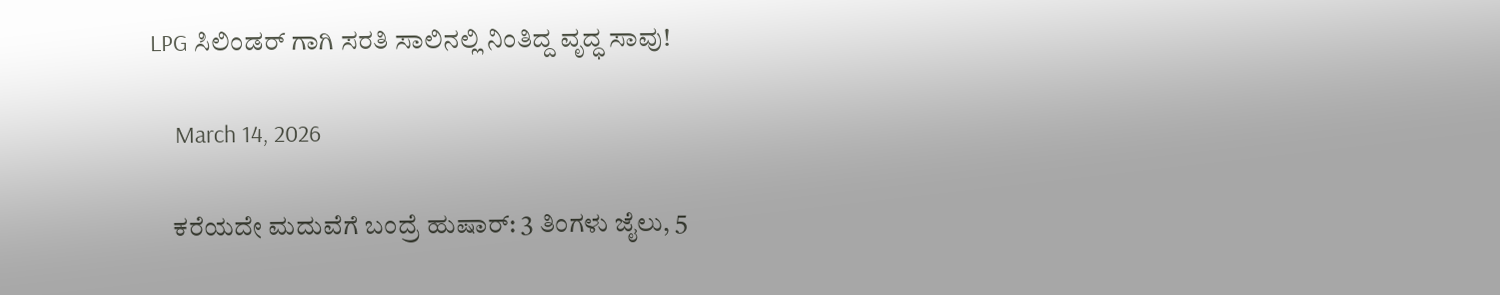LPG ಸಿಲಿಂಡರ್‌ ಗಾಗಿ ಸರತಿ ಸಾಲಿನಲ್ಲಿ ನಿಂತಿದ್ದ ವೃದ್ಧ ಸಾವು!

    March 14, 2026

    ಕರೆಯದೇ ಮದುವೆಗೆ ಬಂದ್ರೆ ಹುಷಾರ್: 3 ತಿಂಗಳು ಜೈಲು, 5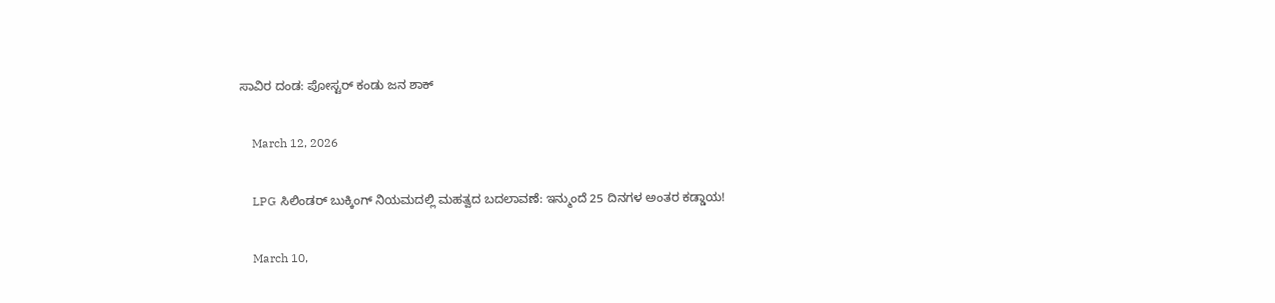ಸಾವಿರ ದಂಡ: ಪೋಸ್ಟರ್ ಕಂಡು ಜನ ಶಾಕ್

    March 12, 2026

    LPG ಸಿಲಿಂಡರ್ ಬುಕ್ಕಿಂಗ್ ನಿಯಮದಲ್ಲಿ ಮಹತ್ವದ ಬದಲಾವಣೆ: ಇನ್ಮುಂದೆ 25 ದಿನಗಳ ಅಂತರ ಕಡ್ಡಾಯ!

    March 10,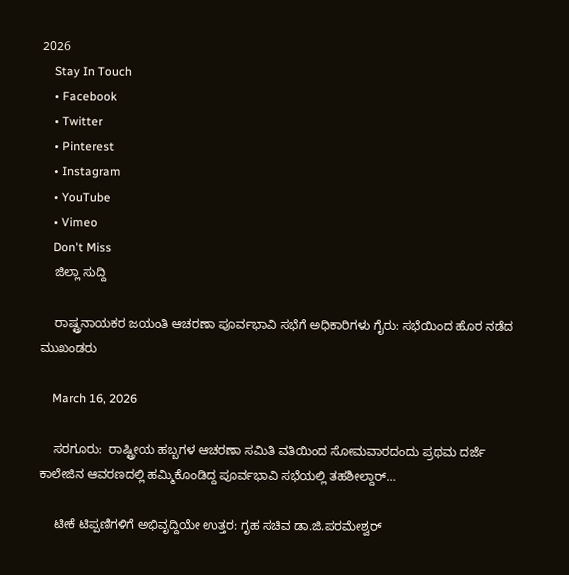2026
    Stay In Touch
    • Facebook
    • Twitter
    • Pinterest
    • Instagram
    • YouTube
    • Vimeo
    Don't Miss
    ಜಿಲ್ಲಾ ಸುದ್ದಿ

    ರಾಷ್ಟ್ರನಾಯಕರ ಜಯಂತಿ ಆಚರಣಾ ಪೂರ್ವಭಾವಿ ಸಭೆಗೆ ಅಧಿಕಾರಿಗಳು ಗೈರು: ಸಭೆಯಿಂದ ಹೊರ ನಡೆದ ಮುಖಂಡರು

    March 16, 2026

    ಸರಗೂರು:  ರಾಷ್ಟ್ರೀಯ ಹಬ್ಬಗಳ ಆಚರಣಾ ಸಮಿತಿ ವತಿಯಿಂದ ಸೋಮವಾರದಂದು ಪ್ರಥಮ ದರ್ಜೆ ಕಾಲೇಜಿನ ಆವರಣದಲ್ಲಿ ಹಮ್ಮಿಕೊಂಡಿದ್ದ ಪೂರ್ವಭಾವಿ ಸಭೆಯಲ್ಲಿ ತಹಶೀಲ್ದಾರ್…

    ಟೀಕೆ ಟಿಪ್ಪಣಿಗಳಿಗೆ ಅಭಿವೃದ್ದಿಯೇ ಉತ್ತರ: ಗೃಹ ಸಚಿವ ಡಾ.ಜಿ.ಪರಮೇಶ್ವರ್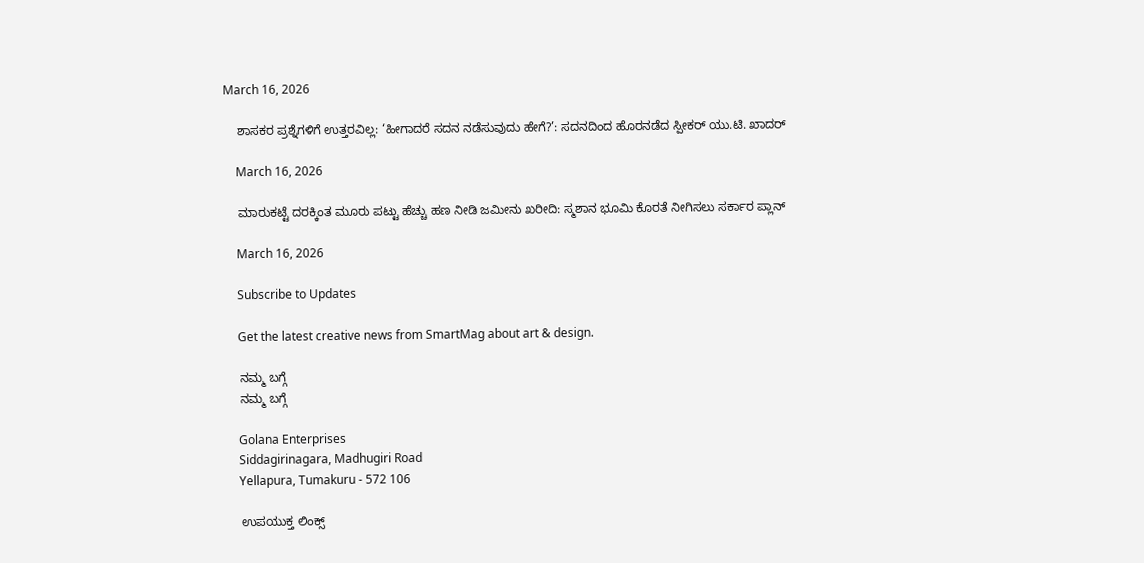March 16, 2026

    ಶಾಸಕರ ಪ್ರಶ್ನೆಗಳಿಗೆ ಉತ್ತರವಿಲ್ಲ: ‘ಹೀಗಾದರೆ ಸದನ ನಡೆಸುವುದು ಹೇಗೆ?’: ಸದನದಿಂದ ಹೊರನಡೆದ ಸ್ಪೀಕರ್ ಯು.ಟಿ. ಖಾದರ್

    March 16, 2026

    ಮಾರುಕಟ್ಟೆ ದರಕ್ಕಿಂತ ಮೂರು ಪಟ್ಟು ಹೆಚ್ಚು ಹಣ ನೀಡಿ ಜಮೀನು ಖರೀದಿ: ಸ್ಮಶಾನ ಭೂಮಿ ಕೊರತೆ ನೀಗಿಸಲು ಸರ್ಕಾರ ಪ್ಲಾನ್

    March 16, 2026

    Subscribe to Updates

    Get the latest creative news from SmartMag about art & design.

    ನಮ್ಮ ಬಗ್ಗೆ
    ನಮ್ಮ ಬಗ್ಗೆ

    Golana Enterprises
    Siddagirinagara, Madhugiri Road
    Yellapura, Tumakuru - 572 106

    ಉಪಯುಕ್ತ ಲಿಂಕ್ಸ್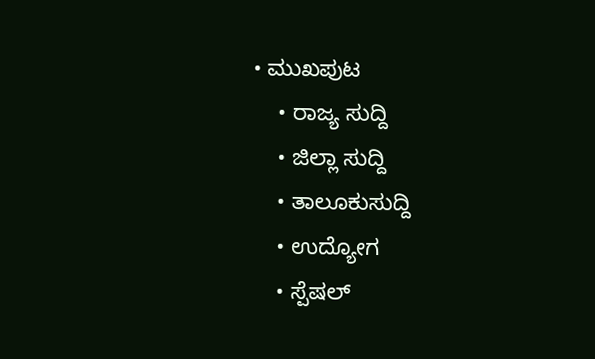• ಮುಖಪುಟ
    • ರಾಜ್ಯ ಸುದ್ದಿ
    • ಜಿಲ್ಲಾ ಸುದ್ದಿ
    • ತಾಲೂಕುಸುದ್ದಿ
    • ಉದ್ಯೋಗ
    • ಸ್ಪೆಷಲ್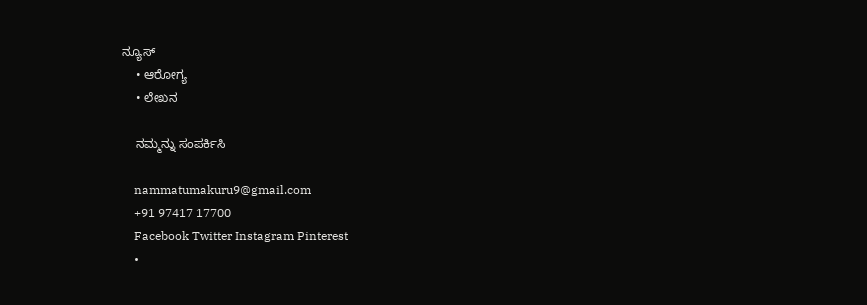ನ್ಯೂಸ್
    • ಆರೋಗ್ಯ
    • ಲೇಖನ

    ನಮ್ಮನ್ನು ಸಂಪರ್ಕಿಸಿ

    nammatumakuru9@gmail.com
    +91 97417 17700
    Facebook Twitter Instagram Pinterest
    •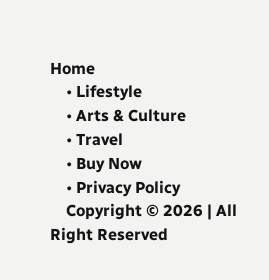Home
    • Lifestyle
    • Arts & Culture
    • Travel
    • Buy Now
    • Privacy Policy
    Copyright © 2026 | All Right Reserved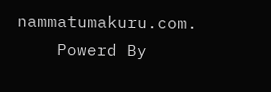nammatumakuru.com.
    Powerd By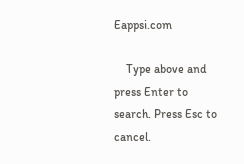Eappsi.com

    Type above and press Enter to search. Press Esc to cancel.